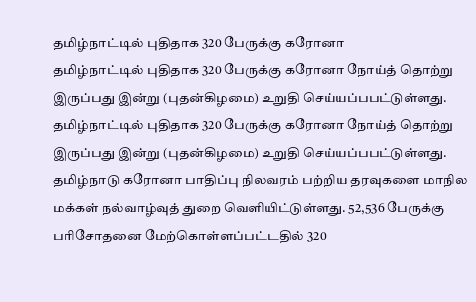தமிழ்நாட்டில் புதிதாக 320 பேருக்கு கரோனா
தமிழ்நாட்டில் புதிதாக 320 பேருக்கு கரோனா நோய்த் தொற்று இருப்பது இன்று (புதன்கிழமை) உறுதி செய்யப்பபட்டுள்ளது.
தமிழ்நாட்டில் புதிதாக 320 பேருக்கு கரோனா நோய்த் தொற்று இருப்பது இன்று (புதன்கிழமை) உறுதி செய்யப்பபட்டுள்ளது.
தமிழ்நாடு கரோனா பாதிப்பு நிலவரம் பற்றிய தரவுகளை மாநில மக்கள் நல்வாழ்வுத் துறை வெளியிட்டுள்ளது. 52,536 பேருக்கு பரிசோதனை மேற்கொள்ளப்பட்டதில் 320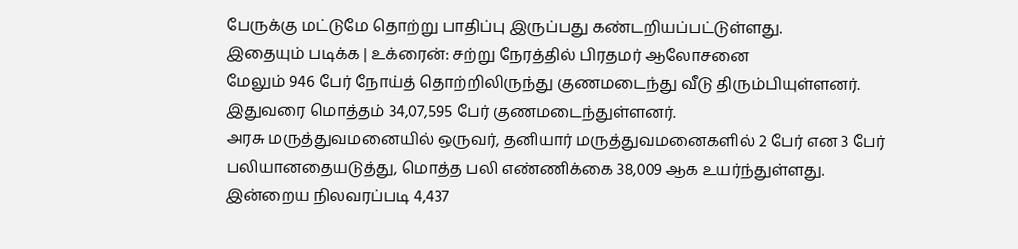பேருக்கு மட்டுமே தொற்று பாதிப்பு இருப்பது கண்டறியப்பட்டுள்ளது.
இதையும் படிக்க | உக்ரைன்: சற்று நேரத்தில் பிரதமர் ஆலோசனை
மேலும் 946 பேர் நோய்த் தொற்றிலிருந்து குணமடைந்து வீடு திரும்பியுள்ளனர். இதுவரை மொத்தம் 34,07,595 பேர் குணமடைந்துள்ளனர்.
அரசு மருத்துவமனையில் ஒருவர், தனியார் மருத்துவமனைகளில் 2 பேர் என 3 பேர் பலியானதையடுத்து, மொத்த பலி எண்ணிக்கை 38,009 ஆக உயர்ந்துள்ளது.
இன்றைய நிலவரப்படி 4,437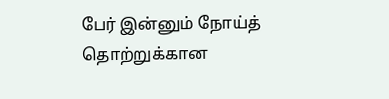பேர் இன்னும் நோய்த் தொற்றுக்கான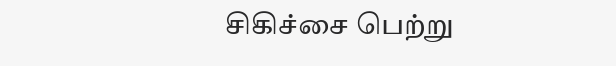சிகிச்சை பெற்று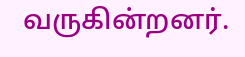வருகின்றனர்.